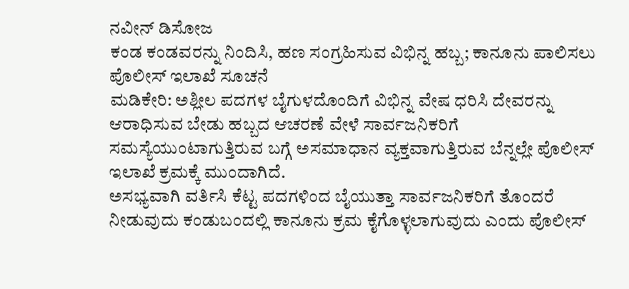ನವೀನ್ ಡಿಸೋಜ
ಕಂಡ ಕಂಡವರನ್ನು ನಿಂದಿಸಿ, ಹಣ ಸಂಗ್ರಹಿಸುವ ವಿಭಿನ್ನ ಹಬ್ಬ; ಕಾನೂನು ಪಾಲಿಸಲು ಪೊಲೀಸ್ ಇಲಾಖೆ ಸೂಚನೆ
ಮಡಿಕೇರಿ: ಅಶ್ಲೀಲ ಪದಗಳ ಬೈಗುಳದೊಂದಿಗೆ ವಿಭಿನ್ನ ವೇಷ ಧರಿಸಿ ದೇವರನ್ನು ಆರಾಧಿಸುವ ಬೇಡು ಹಬ್ಬದ ಆಚರಣೆ ವೇಳೆ ಸಾರ್ವಜನಿಕರಿಗೆ ಸಮಸ್ಯೆಯುಂಟಾಗುತ್ತಿರುವ ಬಗ್ಗೆ ಅಸಮಾಧಾನ ವ್ಯಕ್ತವಾಗುತ್ತಿರುವ ಬೆನ್ನಲ್ಲೇ ಪೊಲೀಸ್ ಇಲಾಖೆ ಕ್ರಮಕ್ಕೆ ಮುಂದಾಗಿದೆ.
ಅಸಭ್ಯವಾಗಿ ವರ್ತಿಸಿ ಕೆಟ್ಟ ಪದಗಳಿಂದ ಬೈಯುತ್ತಾ ಸಾರ್ವಜನಿಕರಿಗೆ ತೊಂದರೆ ನೀಡುವುದು ಕಂಡುಬಂದಲ್ಲಿ ಕಾನೂನು ಕ್ರಮ ಕೈಗೊಳ್ಳಲಾಗುವುದು ಎಂದು ಪೊಲೀಸ್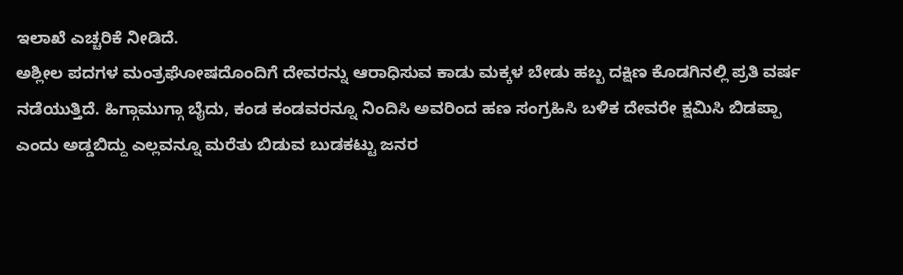ಇಲಾಖೆ ಎಚ್ಚರಿಕೆ ನೀಡಿದೆ.
ಅಶ್ಲೀಲ ಪದಗಳ ಮಂತ್ರಘೋಷದೊಂದಿಗೆ ದೇವರನ್ನು ಆರಾಧಿಸುವ ಕಾಡು ಮಕ್ಕಳ ಬೇಡು ಹಬ್ಬ ದಕ್ಷಿಣ ಕೊಡಗಿನಲ್ಲಿ ಪ್ರತಿ ವರ್ಷ ನಡೆಯುತ್ತಿದೆ. ಹಿಗ್ಗಾಮುಗ್ಗಾ ಬೈದು, ಕಂಡ ಕಂಡವರನ್ನೂ ನಿಂದಿಸಿ ಅವರಿಂದ ಹಣ ಸಂಗ್ರಹಿಸಿ ಬಳಿಕ ದೇವರೇ ಕ್ಷಮಿಸಿ ಬಿಡಪ್ಪಾ ಎಂದು ಅಡ್ಡಬಿದ್ದು ಎಲ್ಲವನ್ನೂ ಮರೆತು ಬಿಡುವ ಬುಡಕಟ್ಟು ಜನರ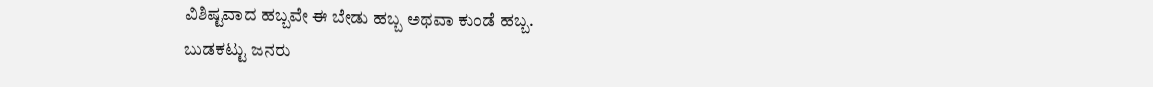ವಿಶಿಷ್ಟವಾದ ಹಬ್ಬವೇ ಈ ಬೇಡು ಹಬ್ಬ ಅಥವಾ ಕುಂಡೆ ಹಬ್ಬ.
ಬುಡಕಟ್ಟು ಜನರು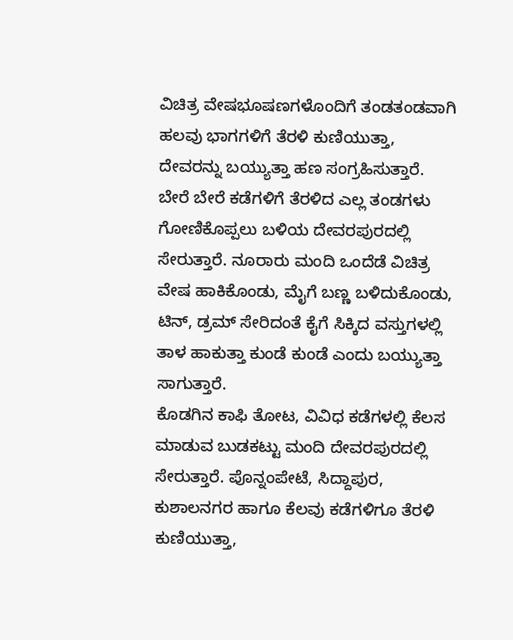ವಿಚಿತ್ರ ವೇಷಭೂಷಣಗಳೊಂದಿಗೆ ತಂಡತಂಡವಾಗಿ ಹಲವು ಭಾಗಗಳಿಗೆ ತೆರಳಿ ಕುಣಿಯುತ್ತಾ, ದೇವರನ್ನು ಬಯ್ಯುತ್ತಾ ಹಣ ಸಂಗ್ರಹಿಸುತ್ತಾರೆ. ಬೇರೆ ಬೇರೆ ಕಡೆಗಳಿಗೆ ತೆರಳಿದ ಎಲ್ಲ ತಂಡಗಳು ಗೋಣಿಕೊಪ್ಪಲು ಬಳಿಯ ದೇವರಪುರದಲ್ಲಿ ಸೇರುತ್ತಾರೆ. ನೂರಾರು ಮಂದಿ ಒಂದೆಡೆ ವಿಚಿತ್ರ ವೇಷ ಹಾಕಿಕೊಂಡು, ಮೈಗೆ ಬಣ್ಣ ಬಳಿದುಕೊಂಡು, ಟಿನ್, ಡ್ರಮ್ ಸೇರಿದಂತೆ ಕೈಗೆ ಸಿಕ್ಕಿದ ವಸ್ತುಗಳಲ್ಲಿ ತಾಳ ಹಾಕುತ್ತಾ ಕುಂಡೆ ಕುಂಡೆ ಎಂದು ಬಯ್ಯುತ್ತಾ ಸಾಗುತ್ತಾರೆ.
ಕೊಡಗಿನ ಕಾಫಿ ತೋಟ, ವಿವಿಧ ಕಡೆಗಳಲ್ಲಿ ಕೆಲಸ ಮಾಡುವ ಬುಡಕಟ್ಟು ಮಂದಿ ದೇವರಪುರದಲ್ಲಿ ಸೇರುತ್ತಾರೆ. ಪೊನ್ನಂಪೇಟೆ, ಸಿದ್ದಾಪುರ, ಕುಶಾಲನಗರ ಹಾಗೂ ಕೆಲವು ಕಡೆಗಳಿಗೂ ತೆರಳಿ ಕುಣಿಯುತ್ತಾ,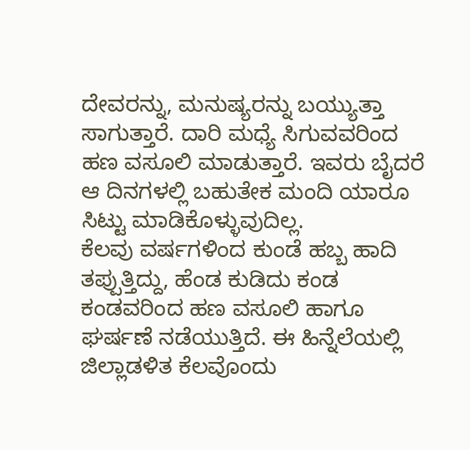ದೇವರನ್ನು, ಮನುಷ್ಯರನ್ನು ಬಯ್ಯುತ್ತಾ ಸಾಗುತ್ತಾರೆ. ದಾರಿ ಮಧ್ಯೆ ಸಿಗುವವರಿಂದ ಹಣ ವಸೂಲಿ ಮಾಡುತ್ತಾರೆ. ಇವರು ಬೈದರೆ ಆ ದಿನಗಳಲ್ಲಿ ಬಹುತೇಕ ಮಂದಿ ಯಾರೂ ಸಿಟ್ಟು ಮಾಡಿಕೊಳ್ಳುವುದಿಲ್ಲ.
ಕೆಲವು ವರ್ಷಗಳಿಂದ ಕುಂಡೆ ಹಬ್ಬ ಹಾದಿ ತಪ್ಪುತ್ತಿದ್ದು, ಹೆಂಡ ಕುಡಿದು ಕಂಡ ಕಂಡವರಿಂದ ಹಣ ವಸೂಲಿ ಹಾಗೂ ಘರ್ಷಣೆ ನಡೆಯುತ್ತಿದೆ. ಈ ಹಿನ್ನೆಲೆಯಲ್ಲಿ ಜಿಲ್ಲಾಡಳಿತ ಕೆಲವೊಂದು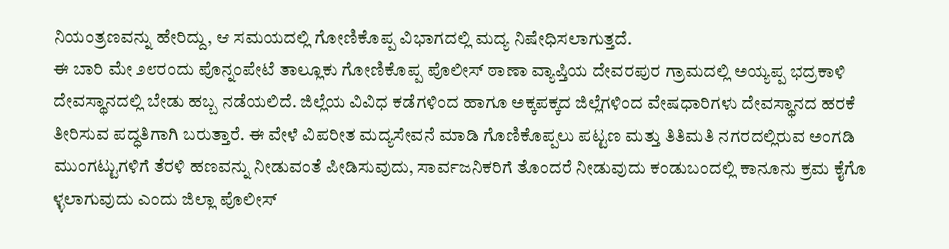ನಿಯಂತ್ರಣವನ್ನು ಹೇರಿದ್ದು, ಆ ಸಮಯದಲ್ಲಿ ಗೋಣಿಕೊಪ್ಪ ವಿಭಾಗದಲ್ಲಿ ಮದ್ಯ ನಿಷೇಧಿಸಲಾಗುತ್ತದೆ.
ಈ ಬಾರಿ ಮೇ ೨೮ರಂದು ಪೊನ್ನಂಪೇಟೆ ತಾಲ್ಲೂಕು ಗೋಣಿಕೊಪ್ಪ ಪೊಲೀಸ್ ಠಾಣಾ ವ್ಯಾಪ್ತಿಯ ದೇವರಪುರ ಗ್ರಾಮದಲ್ಲಿ ಅಯ್ಯಪ್ಪ ಭದ್ರಕಾಳಿ ದೇವಸ್ಥಾನದಲ್ಲಿ ಬೇಡು ಹಬ್ಬ ನಡೆಯಲಿದೆ. ಜಿಲ್ಲೆಯ ವಿವಿಧ ಕಡೆಗಳಿಂದ ಹಾಗೂ ಅಕ್ಕಪಕ್ಕದ ಜಿಲ್ಲೆಗಳಿಂದ ವೇಷಧಾರಿಗಳು ದೇವಸ್ಥಾನದ ಹರಕೆ ತೀರಿಸುವ ಪದ್ಧತಿಗಾಗಿ ಬರುತ್ತಾರೆ. ಈ ವೇಳೆ ವಿಪರೀತ ಮದ್ಯಸೇವನೆ ಮಾಡಿ ಗೊಣಿಕೊಪ್ಪಲು ಪಟ್ಟಣ ಮತ್ತು ತಿತಿಮತಿ ನಗರದಲ್ಲಿರುವ ಅಂಗಡಿ ಮುಂಗಟ್ಟುಗಳಿಗೆ ತೆರಳಿ ಹಣವನ್ನು ನೀಡುವಂತೆ ಪೀಡಿಸುವುದು, ಸಾರ್ವಜನಿಕರಿಗೆ ತೊಂದರೆ ನೀಡುವುದು ಕಂಡುಬಂದಲ್ಲಿ ಕಾನೂನು ಕ್ರಮ ಕೈಗೊ ಳ್ಳಲಾಗುವುದು ಎಂದು ಜಿಲ್ಲಾ ಪೊಲೀಸ್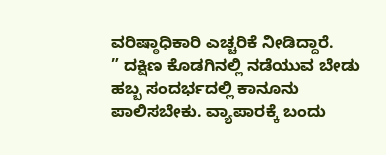ವರಿಷ್ಠಾಧಿಕಾರಿ ಎಚ್ಚರಿಕೆ ನೀಡಿದ್ದಾರೆ.
” ದಕ್ಷಿಣ ಕೊಡಗಿನಲ್ಲಿ ನಡೆಯುವ ಬೇಡು ಹಬ್ಬ ಸಂದರ್ಭದಲ್ಲಿ ಕಾನೂನು ಪಾಲಿಸಬೇಕು. ವ್ಯಾಪಾರಕ್ಕೆ ಬಂದು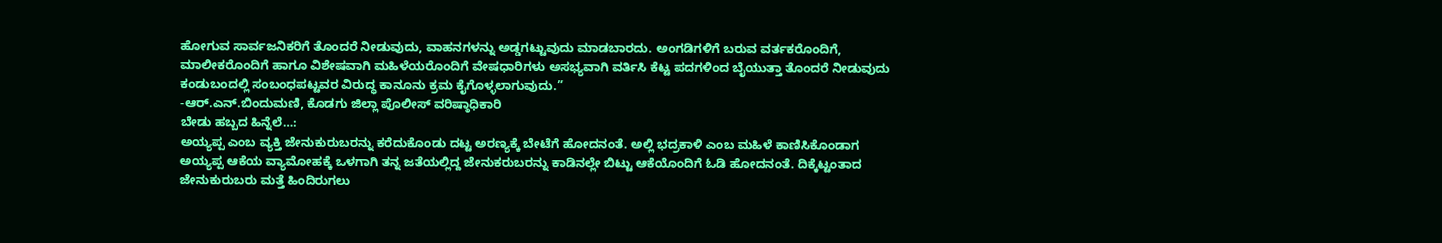ಹೋಗುವ ಸಾರ್ವಜನಿಕರಿಗೆ ತೊಂದರೆ ನೀಡುವುದು, ವಾಹನಗಳನ್ನು ಅಡ್ಡಗಟ್ಟುವುದು ಮಾಡಬಾರದು. ಅಂಗಡಿಗಳಿಗೆ ಬರುವ ವರ್ತಕರೊಂದಿಗೆ, ಮಾಲೀಕರೊಂದಿಗೆ ಹಾಗೂ ವಿಶೇಷವಾಗಿ ಮಹಿಳೆಯರೊಂದಿಗೆ ವೇಷಧಾರಿಗಳು ಅಸಭ್ಯವಾಗಿ ವರ್ತಿಸಿ ಕೆಟ್ಟ ಪದಗಳಿಂದ ಬೈಯುತ್ತಾ ತೊಂದರೆ ನೀಡುವುದು ಕಂಡುಬಂದಲ್ಲಿ ಸಂಬಂಧಪಟ್ಟವರ ವಿರುದ್ಧ ಕಾನೂನು ಕ್ರಮ ಕೈಗೊಳ್ಳಲಾಗುವುದು.”
-ಆರ್.ಎನ್.ಬಿಂದುಮಣಿ, ಕೊಡಗು ಜಿಲ್ಲಾ ಪೊಲೀಸ್ ವರಿಷ್ಠಾಧಿಕಾರಿ
ಬೇಡು ಹಬ್ಬದ ಹಿನ್ನೆಲೆ…:
ಅಯ್ಯಪ್ಪ ಎಂಬ ವ್ಯಕ್ತಿ ಜೇನುಕುರುಬರನ್ನು ಕರೆದುಕೊಂಡು ದಟ್ಟ ಅರಣ್ಯಕ್ಕೆ ಬೇಟೆಗೆ ಹೋದನಂತೆ. ಅಲ್ಲಿ ಭದ್ರಕಾಳಿ ಎಂಬ ಮಹಿಳೆ ಕಾಣಿಸಿಕೊಂಡಾಗ ಅಯ್ಯಪ್ಪ ಆಕೆಯ ವ್ಯಾಮೋಹಕ್ಕೆ ಒಳಗಾಗಿ ತನ್ನ ಜತೆಯಲ್ಲಿದ್ದ ಜೇನುಕರುಬರನ್ನು ಕಾಡಿನಲ್ಲೇ ಬಿಟ್ಟು ಆಕೆಯೊಂದಿಗೆ ಓಡಿ ಹೋದನಂತೆ. ದಿಕ್ಕೆಟ್ಟಂತಾದ ಜೇನುಕುರುಬರು ಮತ್ತೆ ಹಿಂದಿರುಗಲು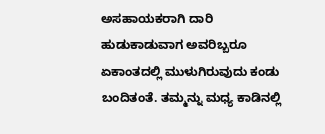ಅಸಹಾಯಕರಾಗಿ ದಾರಿ ಹುಡುಕಾಡುವಾಗ ಅವರಿಬ್ಬರೂ ಏಕಾಂತದಲ್ಲಿ ಮುಳುಗಿರುವುದು ಕಂಡು ಬಂದಿತಂತೆ. ತಮ್ಮನ್ನು ಮಧ್ಯ ಕಾಡಿನಲ್ಲಿ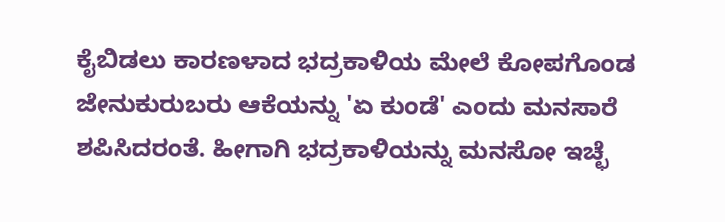ಕೈಬಿಡಲು ಕಾರಣಳಾದ ಭದ್ರಕಾಳಿಯ ಮೇಲೆ ಕೋಪಗೊಂಡ ಜೇನುಕುರುಬರು ಆಕೆಯನ್ನು 'ಏ ಕುಂಡೆ' ಎಂದು ಮನಸಾರೆ ಶಪಿಸಿದರಂತೆ. ಹೀಗಾಗಿ ಭದ್ರಕಾಳಿಯನ್ನು ಮನಸೋ ಇಚ್ಛೆ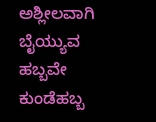ಅಶ್ಲೀಲವಾಗಿ ಬೈಯ್ಯುವ ಹಬ್ಬವೇ ಕುಂಡೆಹಬ್ಬ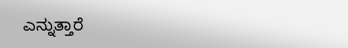ಎನ್ನುತ್ತಾರೆ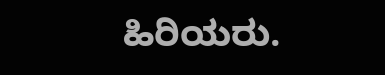ಹಿರಿಯರು.